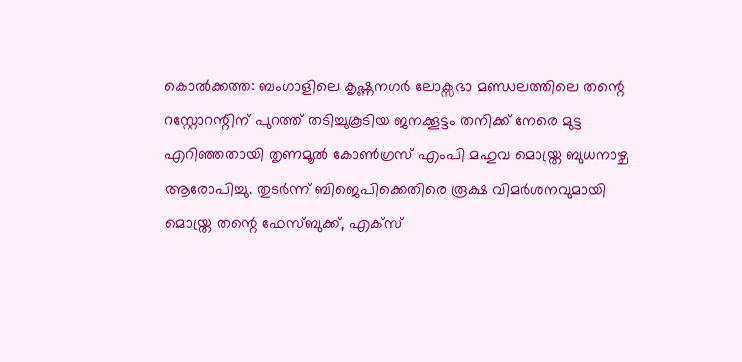കൊൽക്കത്ത: ബംഗാളിലെ കൃഷ്ണനഗർ ലോക്സഭാ മണ്ഡലത്തിലെ തന്റെ റസ്റ്റോറന്റിന് പുറത്ത് തടിച്ചുകൂടിയ ജനക്കൂട്ടം തനിക്ക് നേരെ മുട്ട എറിഞ്ഞതായി തൃണമൂൽ കോൺഗ്രസ് എംപി മഹുവ മൊയ്ത്ര ബുധനാഴ്ച ആരോപിച്ചു. തുടർന്ന് ബിജെപിക്കെതിരെ രൂക്ഷ വിമർശനവുമായി മൊയ്ത്ര തന്റെ ഫേസ്ബുക്ക്, എക്സ്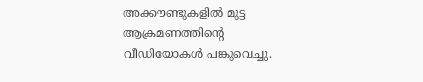അക്കൗണ്ടുകളിൽ മുട്ട ആക്രമണത്തിന്റെ വീഡിയോകൾ പങ്കുവെച്ചു.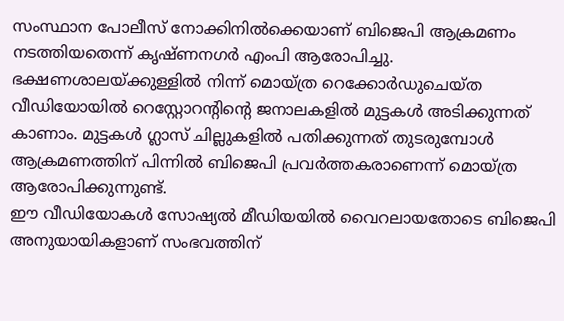സംസ്ഥാന പോലീസ് നോക്കിനിൽക്കെയാണ് ബിജെപി ആക്രമണം നടത്തിയതെന്ന് കൃഷ്ണനഗർ എംപി ആരോപിച്ചു. ഭക്ഷണശാലയ്ക്കുള്ളിൽ നിന്ന് മൊയ്ത്ര റെക്കോർഡുചെയ്ത വീഡിയോയിൽ റെസ്റ്റോറന്റിന്റെ ജനാലകളിൽ മുട്ടകൾ അടിക്കുന്നത് കാണാം. മുട്ടകൾ ഗ്ലാസ് ചില്ലുകളിൽ പതിക്കുന്നത് തുടരുമ്പോൾ ആക്രമണത്തിന് പിന്നിൽ ബിജെപി പ്രവർത്തകരാണെന്ന് മൊയ്ത്ര ആരോപിക്കുന്നുണ്ട്.
ഈ വീഡിയോകൾ സോഷ്യൽ മീഡിയയിൽ വൈറലായതോടെ ബിജെപി അനുയായികളാണ് സംഭവത്തിന്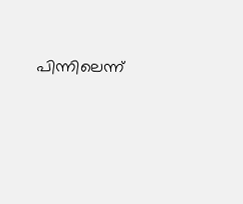പിന്നിലെന്ന്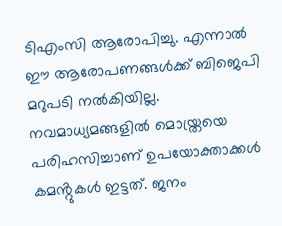ടിഎംസി ആരോപിച്ചു. എന്നാൽ ഈ ആരോപണങ്ങൾക്ക് ബിജെപി മറുപടി നൽകിയില്ല. നവമാധ്യമങ്ങളിൽ മൊയ്ത്രയെ പരിഹസിച്ചാണ് ഉപയോക്താക്കൾ കമൻ്റുകൾ ഇട്ടത്. ജനം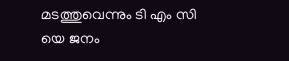മടത്തുവെന്നും ടി എം സി യെ ജനം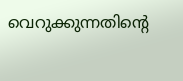വെറുക്കുന്നതിന്റെ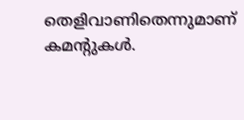തെളിവാണിതെന്നുമാണ് കമൻ്റുകൾ.